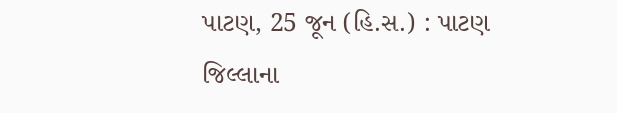પાટણ, 25 જૂન (હિ.સ.) : પાટણ જિલ્લાના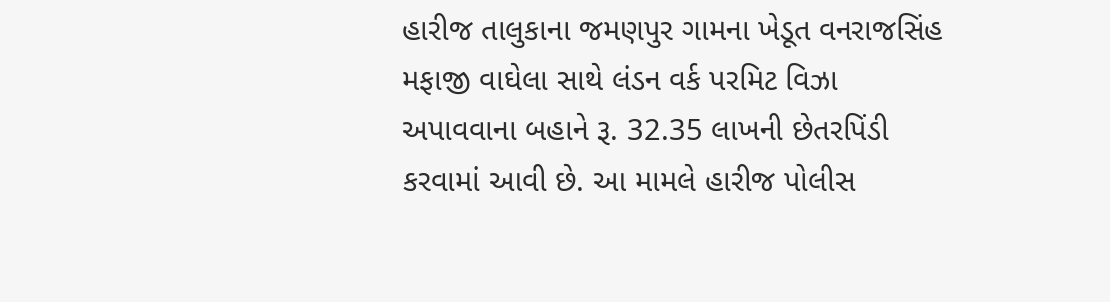હારીજ તાલુકાના જમણપુર ગામના ખેડૂત વનરાજસિંહ મફાજી વાઘેલા સાથે લંડન વર્ક પરમિટ વિઝા અપાવવાના બહાને રૂ. 32.35 લાખની છેતરપિંડી કરવામાં આવી છે. આ મામલે હારીજ પોલીસ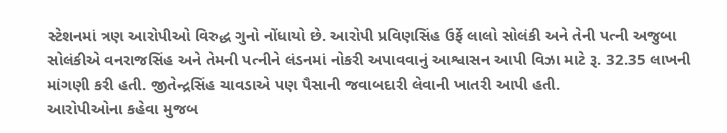સ્ટેશનમાં ત્રણ આરોપીઓ વિરુદ્ધ ગુનો નોંધાયો છે. આરોપી પ્રવિણસિંહ ઉર્ફે લાલો સોલંકી અને તેની પત્ની અજુબા સોલંકીએ વનરાજસિંહ અને તેમની પત્નીને લંડનમાં નોકરી અપાવવાનું આશ્વાસન આપી વિઝા માટે રૂ. 32.35 લાખની માંગણી કરી હતી. જીતેન્દ્રસિંહ ચાવડાએ પણ પૈસાની જવાબદારી લેવાની ખાતરી આપી હતી.
આરોપીઓના કહેવા મુજબ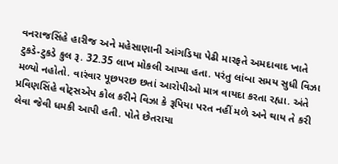વનરાજસિંહે હારીજ અને મહેસાણાની આંગડિયા પેઢી મારફતે અમદાવાદ ખાતે ટુકડે-ટુકડે કુલ રૂ. 32.35 લાખ મોકલી આપ્યા હતા. પરંતુ લાંબા સમય સુધી વિઝા મળ્યો નહોતો. વારંવાર પૂછપરછ છતાં આરોપીઓ માત્ર વાયદા કરતા રહ્યા. અંતે પ્રવિણસિંહે વોટ્સએપ કોલ કરીને વિઝા કે રૂપિયા પરત નહીં મળે અને થાય તે કરી લેવા જેવી ધમકી આપી હતી. પોતે છેતરાયા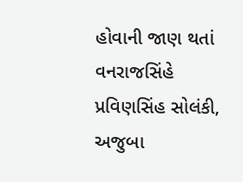હોવાની જાણ થતાં વનરાજસિંહે પ્રવિણસિંહ સોલંકી, અજુબા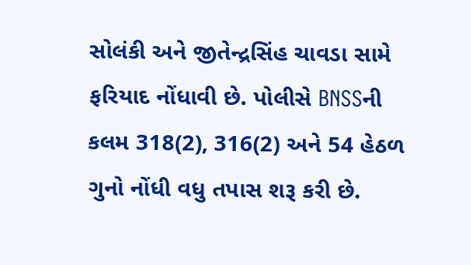સોલંકી અને જીતેન્દ્રસિંહ ચાવડા સામે ફરિયાદ નોંધાવી છે. પોલીસે BNSSની કલમ 318(2), 316(2) અને 54 હેઠળ ગુનો નોંધી વધુ તપાસ શરૂ કરી છે.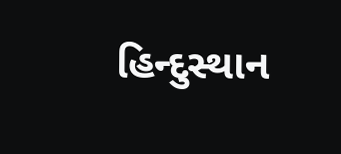હિન્દુસ્થાન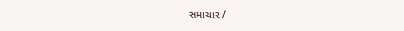સમાચાર /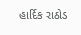હાર્દિક રાઠોડ